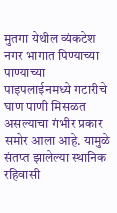मुतगा येथील व्यंकटेश नगर भागात पिण्याच्या पाण्याच्या पाइपलाईनमध्ये गटारीचे घाण पाणी मिसळत असल्याचा गंभीर प्रकार समोर आला आहे. यामुळे संतप्त झालेल्या स्थानिक रहिवासी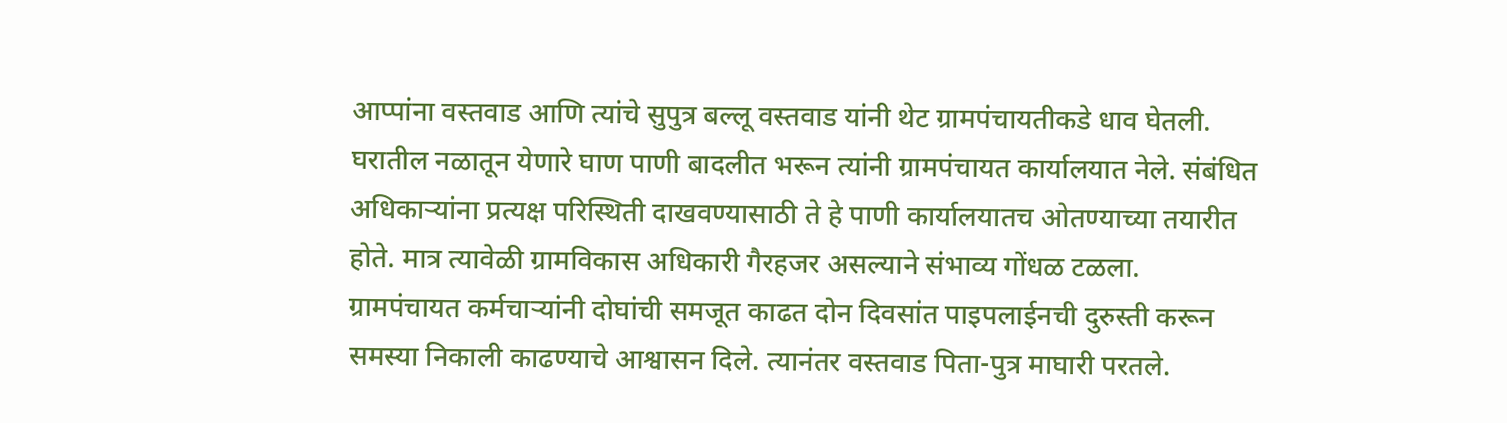आप्पांना वस्तवाड आणि त्यांचे सुपुत्र बल्लू वस्तवाड यांनी थेट ग्रामपंचायतीकडे धाव घेतली.
घरातील नळातून येणारे घाण पाणी बादलीत भरून त्यांनी ग्रामपंचायत कार्यालयात नेले. संबंधित अधिकाऱ्यांना प्रत्यक्ष परिस्थिती दाखवण्यासाठी ते हे पाणी कार्यालयातच ओतण्याच्या तयारीत होते. मात्र त्यावेळी ग्रामविकास अधिकारी गैरहजर असल्याने संभाव्य गोंधळ टळला.
ग्रामपंचायत कर्मचाऱ्यांनी दोघांची समजूत काढत दोन दिवसांत पाइपलाईनची दुरुस्ती करून समस्या निकाली काढण्याचे आश्वासन दिले. त्यानंतर वस्तवाड पिता-पुत्र माघारी परतले.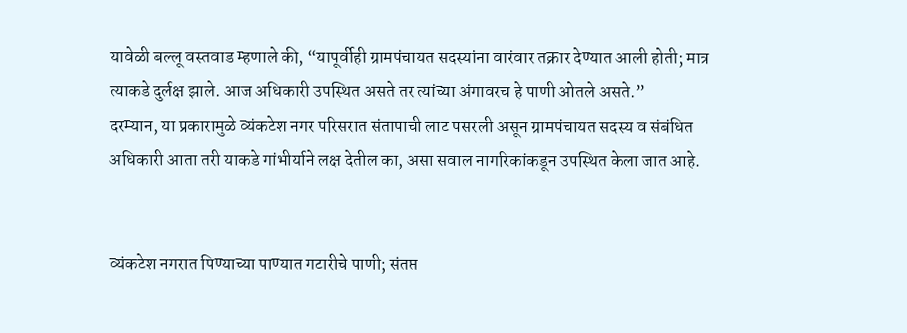यावेळी बल्लू वस्तवाड म्हणाले की, “यापूर्वीही ग्रामपंचायत सदस्यांना वारंवार तक्रार देण्यात आली होती; मात्र त्याकडे दुर्लक्ष झाले. आज अधिकारी उपस्थित असते तर त्यांच्या अंगावरच हे पाणी ओतले असते.”
दरम्यान, या प्रकारामुळे व्यंकटेश नगर परिसरात संतापाची लाट पसरली असून ग्रामपंचायत सदस्य व संबंधित अधिकारी आता तरी याकडे गांभीर्याने लक्ष देतील का, असा सवाल नागरिकांकडून उपस्थित केला जात आहे.


व्यंकटेश नगरात पिण्याच्या पाण्यात गटारीचे पाणी; संतप्त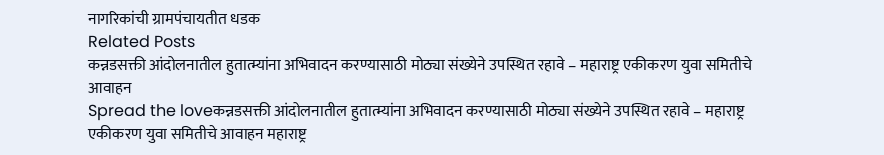नागरिकांची ग्रामपंचायतीत धडक
Related Posts
कन्नडसक्ती आंदोलनातील हुतात्म्यांना अभिवादन करण्यासाठी मोठ्या संख्येने उपस्थित रहावे – महाराष्ट्र एकीकरण युवा समितीचे आवाहन
Spread the loveकन्नडसक्ती आंदोलनातील हुतात्म्यांना अभिवादन करण्यासाठी मोठ्या संख्येने उपस्थित रहावे – महाराष्ट्र एकीकरण युवा समितीचे आवाहन महाराष्ट्र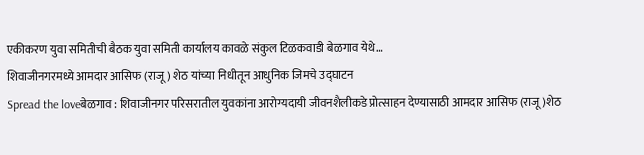एकीकरण युवा समितीची बैठक युवा समिती कार्यालय कावळे संकुल टिळकवाडी बेळगाव येथे…
शिवाजीनगरमध्ये आमदार आसिफ (राजू) शेठ यांच्या निधीतून आधुनिक जिमचे उद्घाटन
Spread the loveबेळगाव : शिवाजीनगर परिसरातील युवकांना आरोग्यदायी जीवनशैलीकडे प्रोत्साहन देण्यासाठी आमदार आसिफ (राजू)शेठ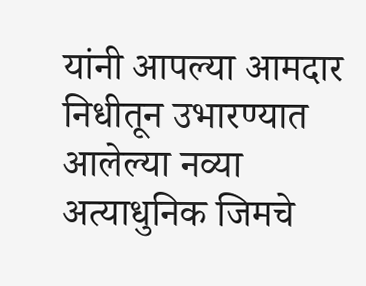यांनी आपल्या आमदार निधीतून उभारण्यात आलेल्या नव्या अत्याधुनिक जिमचे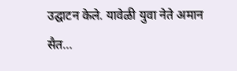उद्घाटन केले. यावेळी युवा नेते अमान सैत…